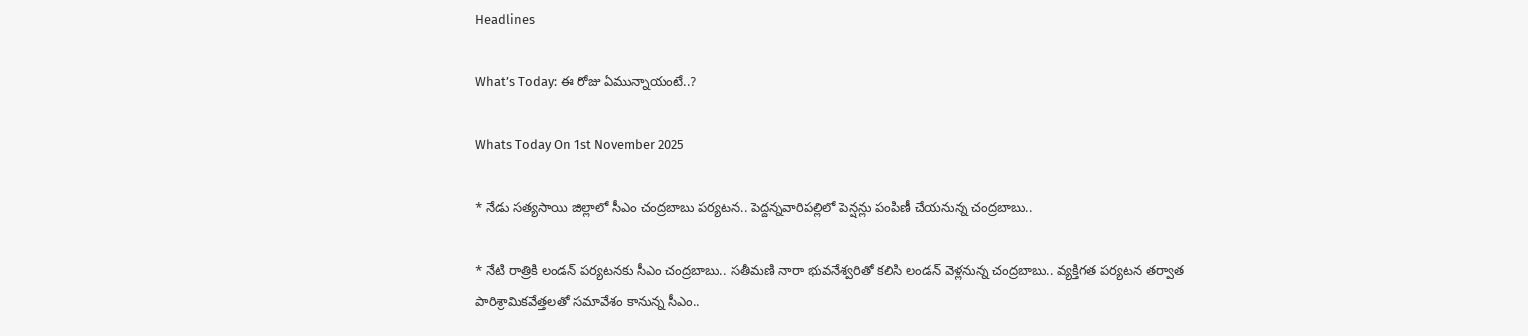Headlines

What’s Today: ఈ రోజు ఏమున్నాయంటే..?

Whats Today On 1st November 2025

* నేడు సత్యసాయి జిల్లాలో సీఎం చంద్రబాబు పర్యటన.. పెద్దన్నవారిపల్లిలో పెన్షన్లు పంపిణీ చేయనున్న చంద్రబాబు..

* నేటి రాత్రికి లండన్ పర్యటనకు సీఎం చంద్రబాబు.. సతీమణి నారా భువనేశ్వరితో కలిసి లండన్ వెళ్లనున్న చంద్రబాబు.. వ్యక్తిగత పర్యటన తర్వాత పారిశ్రామికవేత్తలతో సమావేశం కానున్న సీఎం..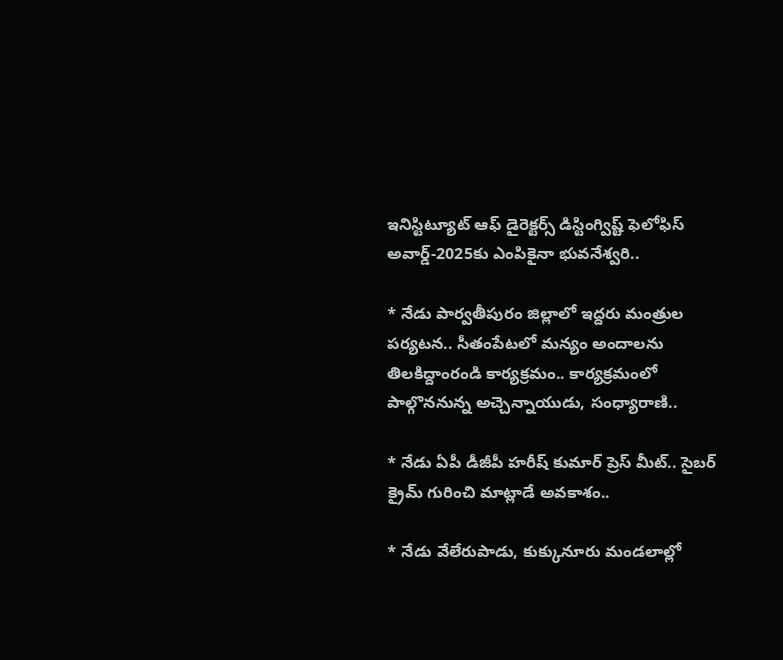ఇనిస్టిట్యూట్ ఆఫ్ డైరెక్టర్స్ డిస్టింగ్విష్ట్ ఫెలోఫిస్ అవార్డ్-2025కు ఎంపికైనా భువనేశ్వరి..

* నేడు పార్వతీపురం జిల్లాలో ఇద్దరు మంత్రుల పర్యటన.. సీతంపేటలో మన్యం అందాలను తిలకిద్దాంరండి కార్యక్రమం.. కార్యక్రమంలో పాల్గొననున్న అచ్చెన్నాయుడు, సంధ్యారాణి..

* నేడు ఏపీ డీజీపీ హరీష్ కుమార్ ప్రెస్ మీట్.. సైబర్ క్రైమ్ గురించి మాట్లాడే అవకాశం..

* నేడు వేలేరుపాడు, కుక్కునూరు మండలాల్లో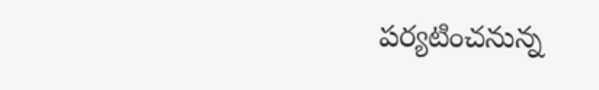పర్యటించనున్న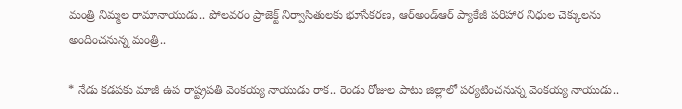మంత్రి నిమ్మల రామానాయుడు.. పోలవరం ప్రాజెక్ట్ నిర్వాసితులకు భూసేకరణ, ఆర్అండ్ఆర్ ప్యాకేజీ పరిహార నిధుల చెక్కులను అందించనున్న మంత్రి..

* నేడు కడపకు మాజీ ఉప రాష్ట్రపతి వెంకయ్య నాయుడు రాక.. రెండు రోజుల పాటు జిల్లాలో పర్యటించనున్న వెంకయ్య నాయుడు..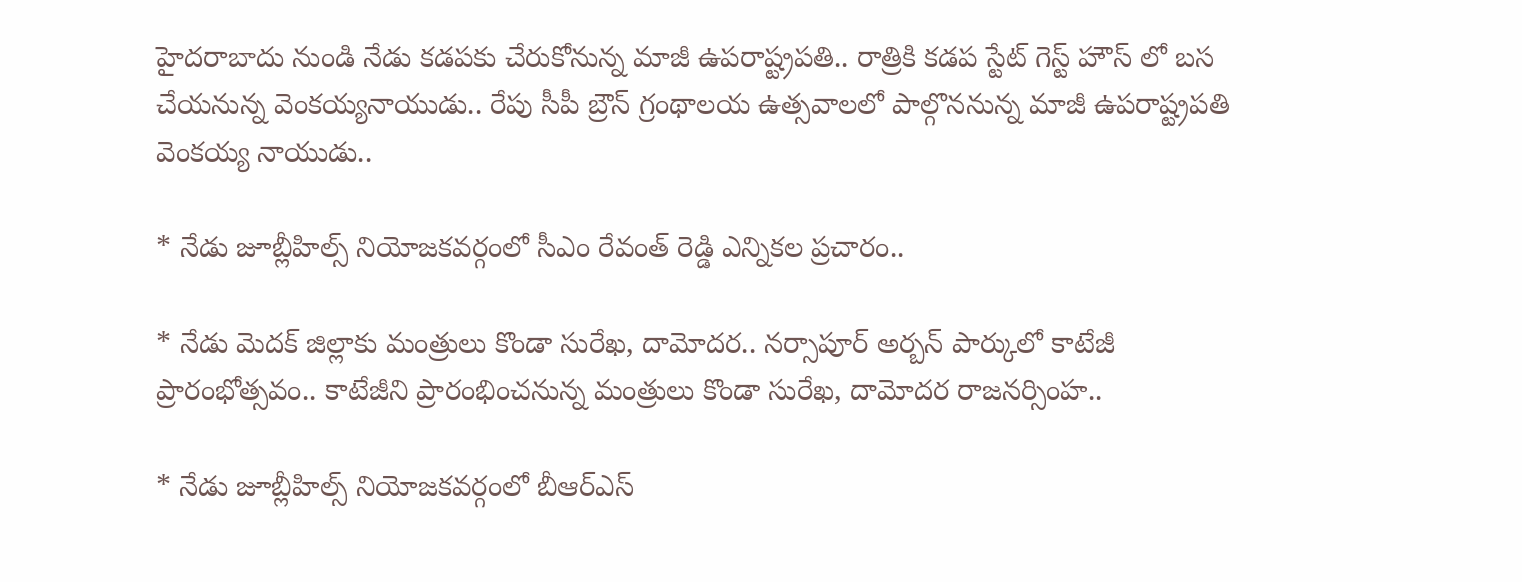హైదరాబాదు నుండి నేడు కడపకు చేరుకోనున్న మాజీ ఉపరాష్ట్రపతి.. రాత్రికి కడప స్టేట్ గెస్ట్ హౌస్ లో బస చేయనున్న వెంకయ్యనాయుడు.. రేపు సీపీ బ్రౌన్ గ్రంథాలయ ఉత్సవాలలో పాల్గొననున్న మాజీ ఉపరాష్ట్రపతి వెంకయ్య నాయుడు..

* నేడు జూబ్లీహిల్స్ నియోజకవర్గంలో సీఎం రేవంత్ రెడ్డి ఎన్నికల ప్రచారం..

* నేడు మెదక్ జిల్లాకు మంత్రులు కొండా సురేఖ, దామోదర.. నర్సాపూర్ అర్బన్ పార్కులో కాటేజీ ప్రారంభోత్సవం.. కాటేజీని ప్రారంభించనున్న మంత్రులు కొండా సురేఖ, దామోదర రాజనర్సింహ..

* నేడు జూబ్లీహిల్స్ నియోజకవర్గంలో బీఆర్ఎస్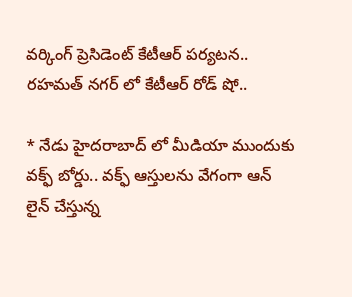వర్కింగ్ ప్రెసిడెంట్ కేటీఆర్ పర్యటన.. రహమత్ నగర్ లో కేటీఆర్ రోడ్ షో..

* నేడు హైదరాబాద్ లో మీడియా ముందుకు వక్ఫ్ బోర్డు.. వక్ఫ్ ఆస్తులను వేగంగా ఆన్ లైన్ చేస్తున్న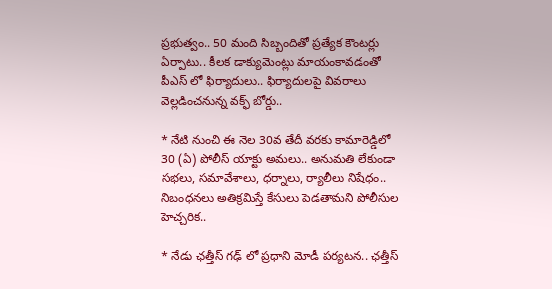ప్రభుత్వం.. 50 మంది సిబ్బందితో ప్రత్యేక కౌంటర్లు ఏర్పాటు.. కీలక డాక్యుమెంట్లు మాయంకావడంతో పీఎస్ లో ఫిర్యాదులు.. ఫిర్యాదులపై వివరాలు వెల్లడించనున్న వక్ఫ్ బోర్డు..

* నేటి నుంచి ఈ నెల 30వ తేదీ వరకు కామారెడ్డిలో 30 (ఏ) పోలీస్ యాక్టు అమలు.. అనుమతి లేకుండా సభలు, సమావేశాలు, ధర్నాలు, ర్యాలీలు నిషేధం.. నిబంధనలు అతిక్రమిస్తే కేసులు పెడతామని పోలీసుల హెచ్చరిక..

* నేడు ఛత్తీస్ గఢ్ లో ప్రధాని మోడీ పర్యటన.. ఛత్తీస్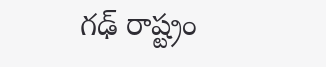గఢ్ రాష్ట్రం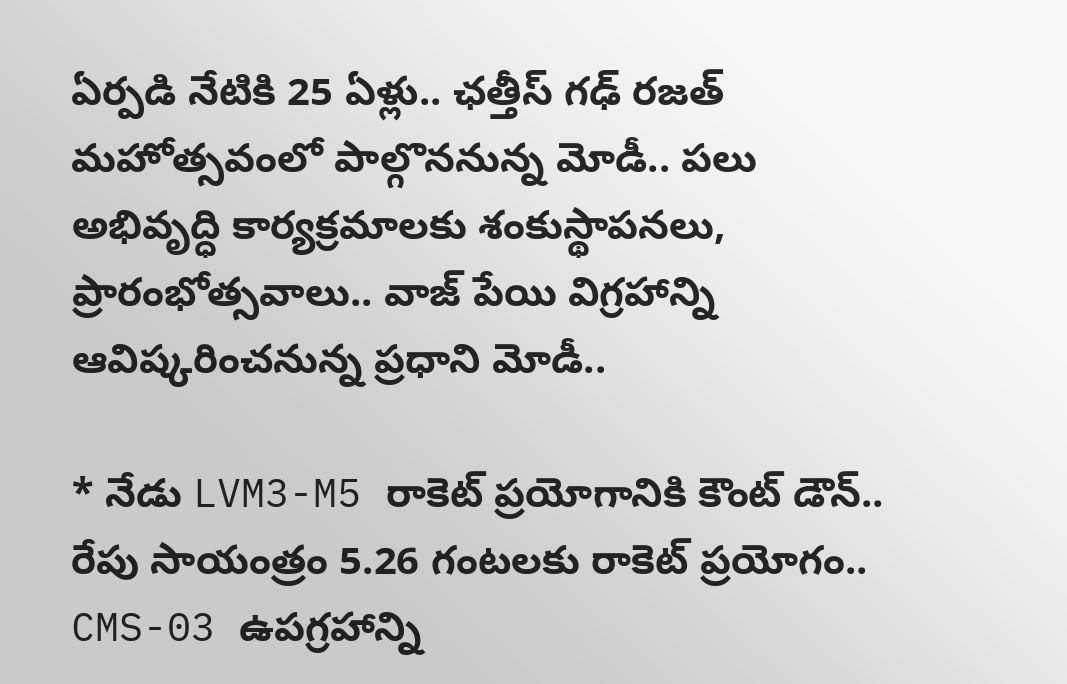ఏర్పడి నేటికి 25 ఏళ్లు.. ఛత్తీస్ గఢ్ రజత్ మహోత్సవంలో పాల్గొననున్న మోడీ.. పలు అభివృద్ధి కార్యక్రమాలకు శంకుస్థాపనలు, ప్రారంభోత్సవాలు.. వాజ్ పేయి విగ్రహాన్ని ఆవిష్కరించనున్న ప్రధాని మోడీ..

* నేడు LVM3-M5 రాకెట్ ప్రయోగానికి కౌంట్ డౌన్.. రేపు సాయంత్రం 5.26 గంటలకు రాకెట్ ప్రయోగం.. CMS-03 ఉపగ్రహాన్ని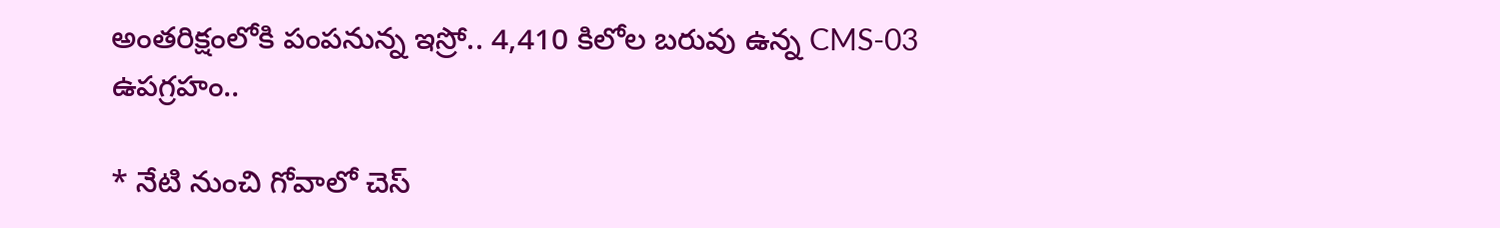అంతరిక్షంలోకి పంపనున్న ఇస్రో.. 4,410 కిలోల బరువు ఉన్న CMS-03 ఉపగ్రహం..

* నేటి నుంచి గోవాలో చెస్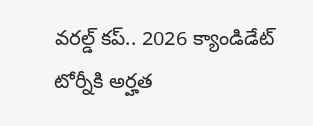వరల్డ్ కప్.. 2026 క్యాండిడేట్ టోర్నీకి అర్హత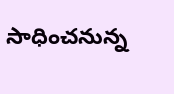సాధించనున్న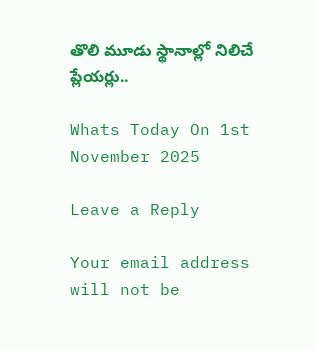తొలి మూడు స్థానాల్లో నిలిచే ప్లేయర్లు..

Whats Today On 1st November 2025

Leave a Reply

Your email address will not be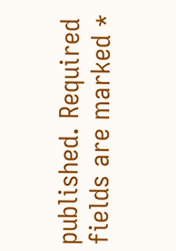published. Required fields are marked *